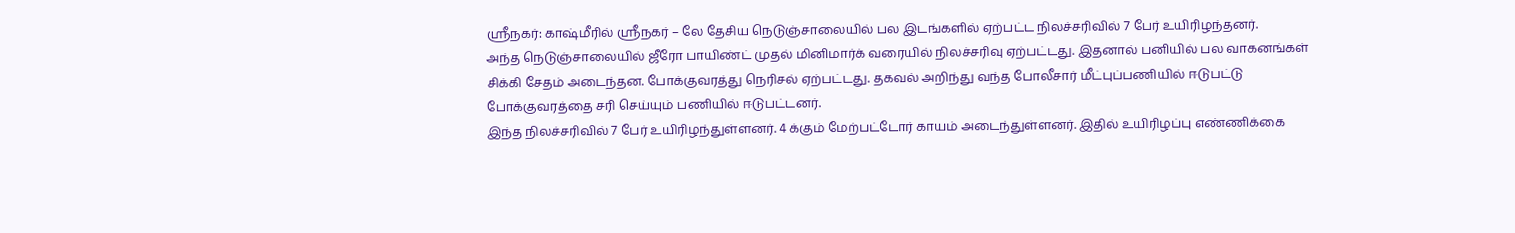ஸ்ரீநகர்: காஷ்மீரில் ஸ்ரீநகர் – லே தேசிய நெடுஞ்சாலையில் பல இடங்களில் ஏற்பட்ட நிலச்சரிவில் 7 பேர் உயிரிழந்தனர்.
அந்த நெடுஞ்சாலையில் ஜீரோ பாயிண்ட் முதல் மினிமார்க் வரையில் நிலச்சரிவு ஏற்பட்டது. இதனால் பனியில் பல வாகனங்கள் சிக்கி சேதம் அடைந்தன. போக்குவரத்து நெரிசல் ஏற்பட்டது. தகவல் அறிந்து வந்த போலீசார் மீட்புப்பணியில் ஈடுபட்டு போக்குவரத்தை சரி செய்யும் பணியில் ஈடுபட்டனர்.
இந்த நிலச்சரிவில் 7 பேர் உயிரிழந்துள்ளனர். 4 க்கும் மேற்பட்டோர் காயம் அடைந்துள்ளனர். இதில் உயிரிழப்பு எண்ணிக்கை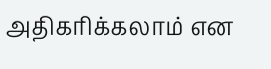அதிகரிக்கலாம் என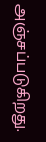அஞ்சப்படுகிறது.